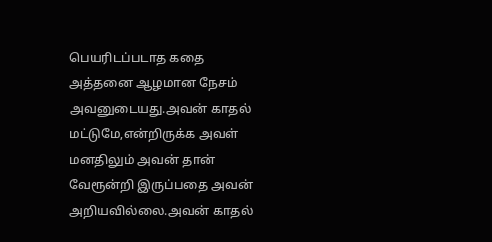பெயரிடப்படாத கதை
அத்தனை ஆழமான நேசம் அவனுடையது.அவன் காதல் மட்டுமே,என்றிருக்க அவள் மனதிலும் அவன் தான் வேரூன்றி இருப்பதை அவன் அறியவில்லை.அவன் காதல்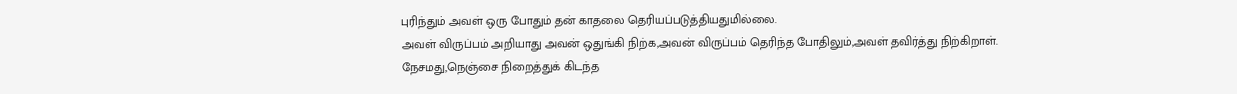புரிந்தும் அவள் ஒரு போதும் தன் காதலை தெரியப்படுத்தியதுமில்லை.
அவள் விருப்பம் அறியாது அவன் ஒதுங்கி நிற்க,அவன் விருப்பம் தெரிந்த போதிலும்,அவள் தவிர்த்து நிற்கிறாள்.
நேசமது,நெஞ்சை நிறைத்துக் கிடந்த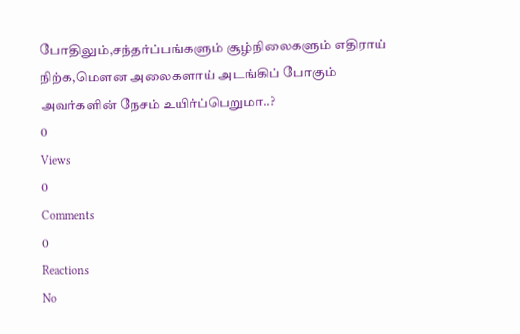போதிலும்,சந்தர்ப்பங்களும் சூழ்நிலைகளும் எதிராய் நிற்க,மௌன அலைகளாய் அடங்கிப் போகும் அவர்களின் நேசம் உயிர்ப்பெறுமா..?
0
Views
0
Comments
0
Reactions
No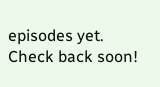episodes yet. Check back soon!